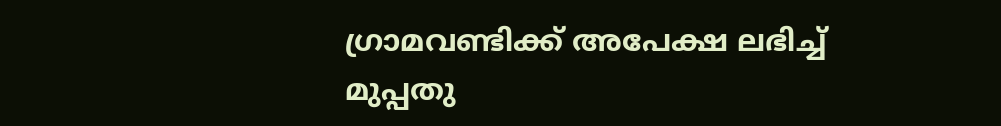ഗ്രാമവണ്ടിക്ക് അപേക്ഷ ലഭിച്ച് മുപ്പതു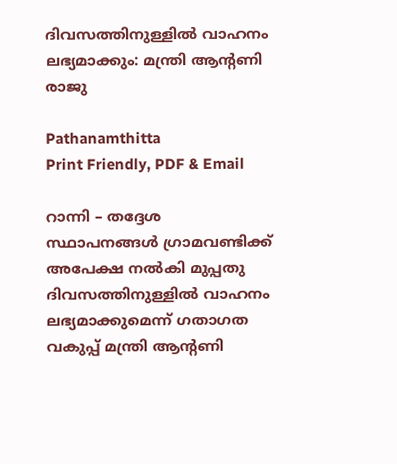ദിവസത്തിനുള്ളില്‍ വാഹനം ലഭ്യമാക്കും: മന്ത്രി ആന്റണി രാജു

Pathanamthitta
Print Friendly, PDF & Email

റാന്നി – തദ്ദേശ സ്ഥാപനങ്ങള്‍ ഗ്രാമവണ്ടിക്ക് അപേക്ഷ നല്‍കി മുപ്പതു ദിവസത്തിനുള്ളില്‍ വാഹനം ലഭ്യമാക്കുമെന്ന് ഗതാഗത വകുപ്പ് മന്ത്രി ആന്റണി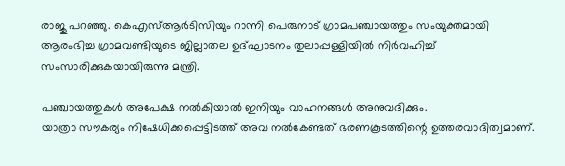രാജു പറഞ്ഞു. കെഎസ്ആര്‍ടിസിയും റാന്നി പെരുനാട് ഗ്രാമപഞ്ചായത്തും സംയുക്തമായി ആരംഭിച്ച ഗ്രാമവണ്ടിയുടെ ജില്ലാതല ഉദ്ഘാടനം തുലാപ്പള്ളിയില്‍ നിര്‍വഹിച്ച് സംസാരിക്കുകയായിരുന്നു മന്ത്രി.

പഞ്ചായത്തുകള്‍ അപേക്ഷ നല്‍കിയാല്‍ ഇനിയും വാഹനങ്ങള്‍ അനുവദിക്കും.
യാത്രാ സൗകര്യം നിഷേധിക്കപ്പെട്ടിടത്ത് അവ നല്‍കേണ്ടത് ഭരണകൂടത്തിന്റെ ഉത്തരവാദിത്വമാണ്.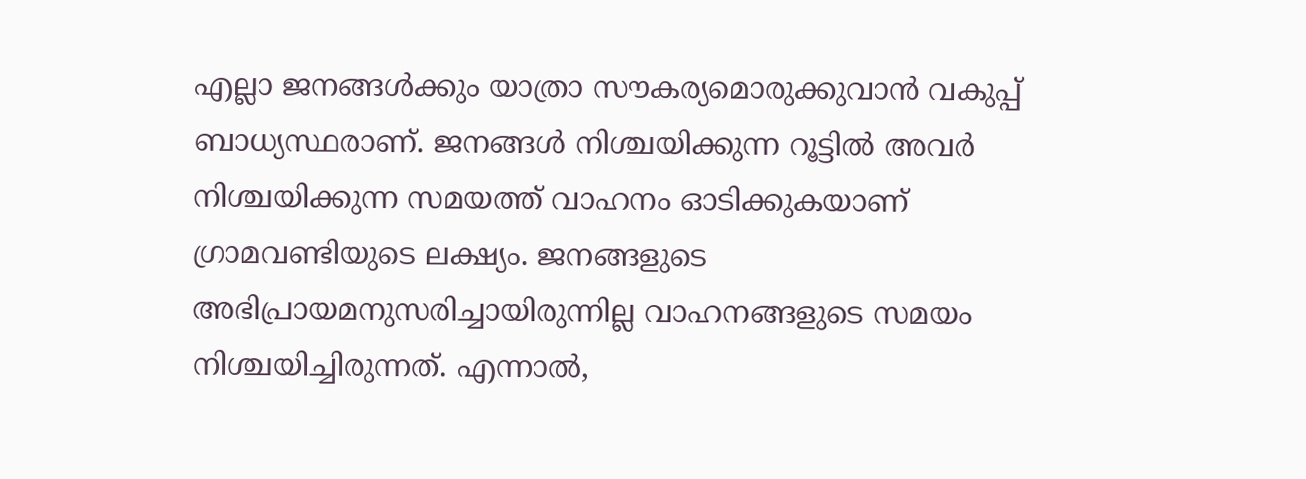എല്ലാ ജനങ്ങള്‍ക്കും യാത്രാ സൗകര്യമൊരുക്കുവാന്‍ വകുപ്പ് ബാധ്യസ്ഥരാണ്. ജനങ്ങള്‍ നിശ്ചയിക്കുന്ന റൂട്ടില്‍ അവര്‍ നിശ്ചയിക്കുന്ന സമയത്ത് വാഹനം ഓടിക്കുകയാണ് ഗ്രാമവണ്ടിയുടെ ലക്ഷ്യം. ജനങ്ങളുടെ അഭിപ്രായമനുസരിച്ചായിരുന്നില്ല വാഹനങ്ങളുടെ സമയം നിശ്ചയിച്ചിരുന്നത്. എന്നാല്‍,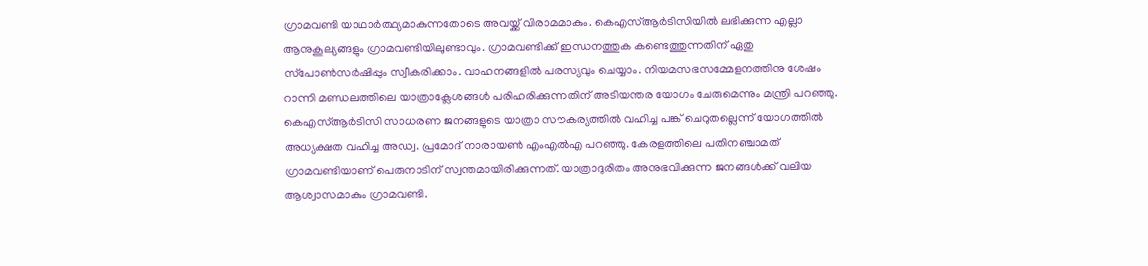ഗ്രാമവണ്ടി യാഥാര്‍ത്ഥ്യമാകുന്നതോടെ അവയ്ക്ക് വിരാമമാകും. കെഎസ്ആര്‍ടിസിയില്‍ ലഭിക്കുന്ന എല്ലാ ആനുകൂല്യങ്ങളും ഗ്രാമവണ്ടിയിലുണ്ടാവും. ഗ്രാമവണ്ടിക്ക് ഇന്ധനത്തുക കണ്ടെത്തുന്നതിന് ഏതു സ്‌പോണ്‍സര്‍ഷിപ്പും സ്വീകരിക്കാം. വാഹനങ്ങളില്‍ പരസ്യവും ചെയ്യാം. നിയമസഭസമ്മേളനത്തിനു ശേഷം റാന്നി മണ്ഡലത്തിലെ യാത്രാക്ലേശങ്ങള്‍ പരിഹരിക്കുന്നതിന് അടിയന്തര യോഗം ചേരുമെന്നും മന്ത്രി പറഞ്ഞു.
കെഎസ്ആര്‍ടിസി സാധരണ ജനങ്ങളുടെ യാത്രാ സൗകര്യത്തില്‍ വഹിച്ച പങ്ക് ചെറുതല്ലെന്ന് യോഗത്തില്‍ അധ്യക്ഷത വഹിച്ച അഡ്വ. പ്രമോദ് നാരായണ്‍ എംഎല്‍എ പറഞ്ഞു. കേരളത്തിലെ പതിനഞ്ചാമത് ഗ്രാമവണ്ടിയാണ് പെരുനാടിന് സ്വന്തമായിരിക്കുന്നത്. യാത്രാദുരിതം അനുഭവിക്കുന്ന ജനങ്ങള്‍ക്ക് വലിയ ആശ്വാസമാകും ഗ്രാമവണ്ടി.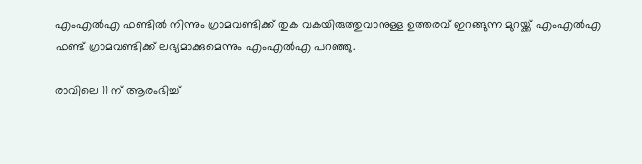എംഎല്‍എ ഫണ്ടില്‍ നിന്നും ഗ്രാമവണ്ടിക്ക് തുക വകയിരുത്തുവാനുള്ള ഉത്തരവ് ഇറങ്ങുന്ന മുറയ്ക്ക് എംഎല്‍എ ഫണ്ട് ഗ്രാമവണ്ടിക്ക് ലഭ്യമാക്കുമെന്നും എംഎല്‍എ പറഞ്ഞു.

രാവിലെ 11 ന് ആരംഭിച്ച്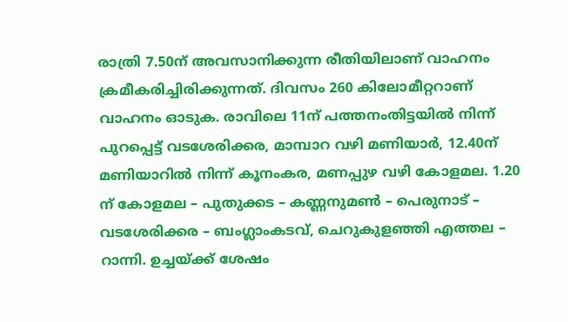രാത്രി 7.50ന് അവസാനിക്കുന്ന രീതിയിലാണ് വാഹനം ക്രമീകരിച്ചിരിക്കുന്നത്. ദിവസം 260 കിലോമീറ്ററാണ് വാഹനം ഓടുക. രാവിലെ 11ന് പത്തനംതിട്ടയില്‍ നിന്ന് പുറപ്പെട്ട് വടശേരിക്കര, മാമ്പാറ വഴി മണിയാര്‍, 12.40ന് മണിയാറില്‍ നിന്ന് കൂനംകര, മണപ്പുഴ വഴി കോളമല. 1.20 ന് കോളമല – പുതുക്കട – കണ്ണനുമണ്‍ – പെരുനാട് – വടശേരിക്കര – ബംഗ്ലാംകടവ്, ചെറുകുളഞ്ഞി എത്തല – റാന്നി. ഉച്ചയ്ക്ക് ശേഷം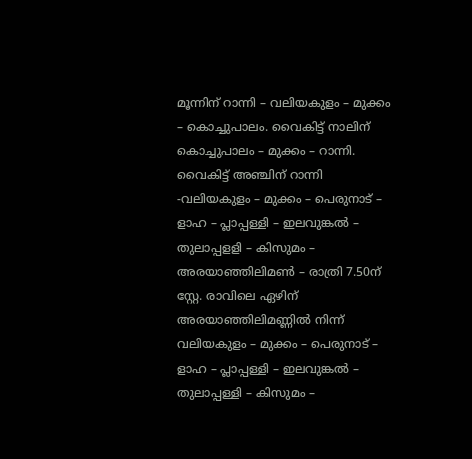മൂന്നിന് റാന്നി – വലിയകുളം – മുക്കം – കൊച്ചുപാലം. വൈകിട്ട് നാലിന് കൊച്ചുപാലം – മുക്കം – റാന്നി. വൈകിട്ട് അഞ്ചിന് റാന്നി -വലിയകുളം – മുക്കം – പെരുനാട് – ളാഹ – പ്ലാപ്പള്ളി – ഇലവുങ്കല്‍ – തുലാപ്പളളി – കിസുമം – അരയാഞ്ഞിലിമണ്‍ – രാത്രി 7.50ന് സ്റ്റേ. രാവിലെ ഏഴിന് അരയാഞ്ഞിലിമണ്ണില്‍ നിന്ന് വലിയകുളം – മുക്കം – പെരുനാട് – ളാഹ – പ്ലാപ്പള്ളി – ഇലവുങ്കല്‍ – തുലാപ്പള്ളി – കിസുമം –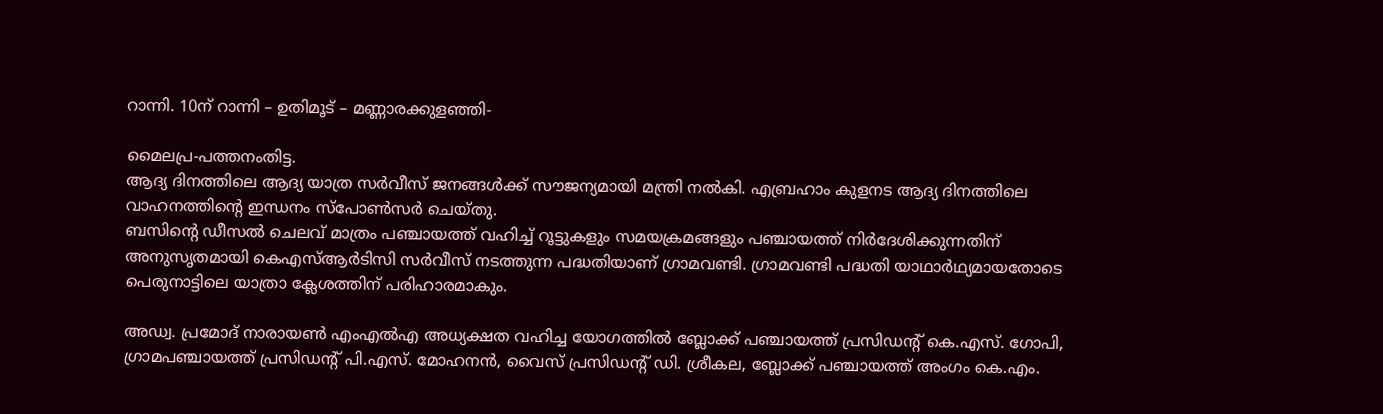റാന്നി. 10ന് റാന്നി – ഉതിമൂട് – മണ്ണാരക്കുളഞ്ഞി-

മൈലപ്ര-പത്തനംതിട്ട.
ആദ്യ ദിനത്തിലെ ആദ്യ യാത്ര സര്‍വീസ് ജനങ്ങള്‍ക്ക് സൗജന്യമായി മന്ത്രി നല്‍കി. എബ്രഹാം കുളനട ആദ്യ ദിനത്തിലെ വാഹനത്തിന്റെ ഇന്ധനം സ്‌പോണ്‍സര്‍ ചെയ്തു.
ബസിന്റെ ഡീസല്‍ ചെലവ് മാത്രം പഞ്ചായത്ത് വഹിച്ച് റൂട്ടുകളും സമയക്രമങ്ങളും പഞ്ചായത്ത് നിര്‍ദേശിക്കുന്നതിന് അനുസൃതമായി കെഎസ്ആര്‍ടിസി സര്‍വീസ് നടത്തുന്ന പദ്ധതിയാണ് ഗ്രാമവണ്ടി. ഗ്രാമവണ്ടി പദ്ധതി യാഥാര്‍ഥ്യമായതോടെ പെരുനാട്ടിലെ യാത്രാ ക്ലേശത്തിന് പരിഹാരമാകും.

അഡ്വ. പ്രമോദ് നാരായണ്‍ എംഎല്‍എ അധ്യക്ഷത വഹിച്ച യോഗത്തില്‍ ബ്ലോക്ക് പഞ്ചായത്ത് പ്രസിഡന്റ് കെ.എസ്. ഗോപി, ഗ്രാമപഞ്ചായത്ത് പ്രസിഡന്റ് പി.എസ്. മോഹനന്‍, വൈസ് പ്രസിഡന്റ് ഡി. ശ്രീകല, ബ്ലോക്ക് പഞ്ചായത്ത് അംഗം കെ.എം.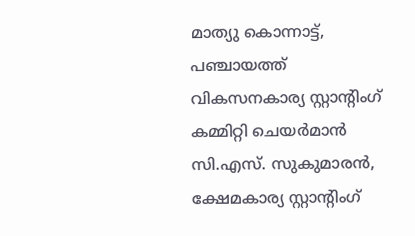മാത്യു കൊന്നാട്ട്, പഞ്ചായത്ത് വികസനകാര്യ സ്റ്റാന്റിംഗ് കമ്മിറ്റി ചെയര്‍മാന്‍ സി.എസ്. സുകുമാരന്‍, ക്ഷേമകാര്യ സ്റ്റാന്റിംഗ്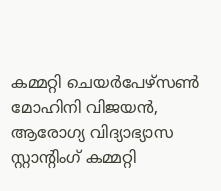കമ്മറ്റി ചെയര്‍പേഴ്‌സണ്‍ മോഹിനി വിജയന്‍, ആരോഗ്യ വിദ്യാഭ്യാസ സ്റ്റാന്റിംഗ് കമ്മറ്റി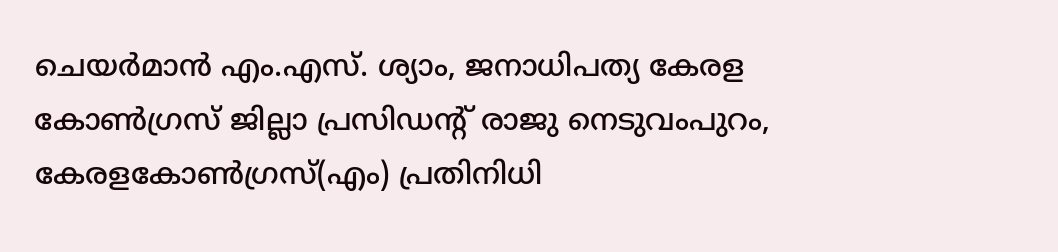ചെയര്‍മാന്‍ എം.എസ്. ശ്യാം, ജനാധിപത്യ കേരള കോണ്‍ഗ്രസ് ജില്ലാ പ്രസിഡന്റ് രാജു നെടുവംപുറം, കേരളകോണ്‍ഗ്രസ്(എം) പ്രതിനിധി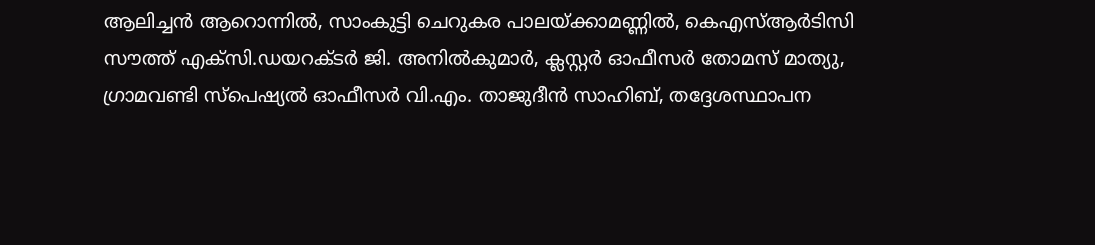ആലിച്ചന്‍ ആറൊന്നില്‍, സാംകുട്ടി ചെറുകര പാലയ്ക്കാമണ്ണില്‍, കെഎസ്ആര്‍ടിസി സൗത്ത് എക്‌സി.ഡയറക്ടര്‍ ജി. അനില്‍കുമാര്‍, ക്ലസ്റ്റര്‍ ഓഫീസര്‍ തോമസ് മാത്യു, ഗ്രാമവണ്ടി സ്‌പെഷ്യല്‍ ഓഫീസര്‍ വി.എം. താജുദീന്‍ സാഹിബ്, തദ്ദേശസ്ഥാപന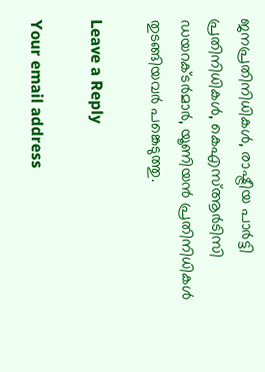ജനപ്രതിനിധികള്‍, രാഷ്ട്രീയ പാര്‍ട്ടി പ്രതിനിധികള്‍, കെഎസ്ആര്‍ടിസി ഡയറക്ടര്‍മാര്‍, യൂണിയന്‍ പ്രതിനിധികള്‍ തുടങ്ങിയവര്‍ പങ്കെടുത്തു.

Leave a Reply

Your email address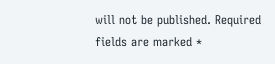will not be published. Required fields are marked *